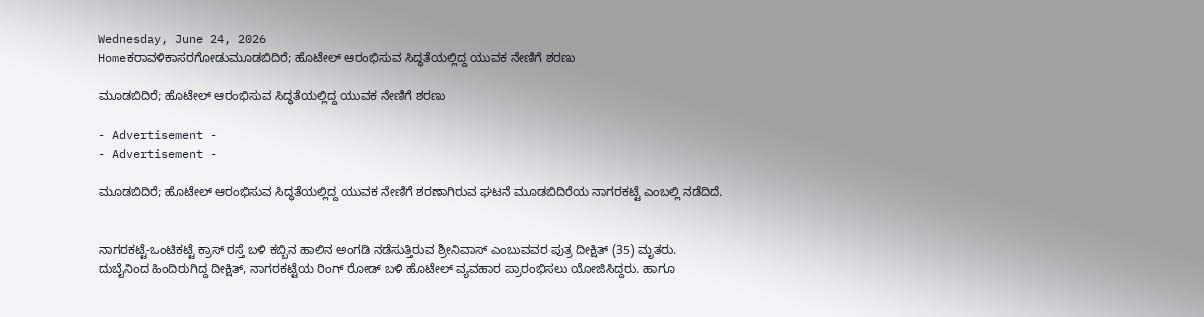Wednesday, June 24, 2026
Homeಕರಾವಳಿಕಾಸರಗೋಡುಮೂಡಬಿದಿರೆ; ಹೊಟೇಲ್ ಆರಂಭಿಸುವ ಸಿದ್ಧತೆಯಲ್ಲಿದ್ದ ಯುವಕ ನೇಣಿಗೆ ಶರಣು

ಮೂಡಬಿದಿರೆ; ಹೊಟೇಲ್ ಆರಂಭಿಸುವ ಸಿದ್ಧತೆಯಲ್ಲಿದ್ದ ಯುವಕ ನೇಣಿಗೆ ಶರಣು

- Advertisement -
- Advertisement -

ಮೂಡಬಿದಿರೆ; ಹೊಟೇಲ್ ಆರಂಭಿಸುವ ಸಿದ್ಧತೆಯಲ್ಲಿದ್ದ ಯುವಕ ನೇಣಿಗೆ ಶರಣಾಗಿರುವ ಘಟನೆ ಮೂಡಬಿದಿರೆಯ ನಾಗರಕಟ್ಟೆ ಎಂಬಲ್ಲಿ ನಡೆದಿದೆ.


ನಾಗರಕಟ್ಟೆ-ಒಂಟಿಕಟ್ಟೆ ಕ್ರಾಸ್ ರಸ್ತೆ ಬಳಿ ಕಬ್ಬಿನ ಹಾಲಿನ ಅಂಗಡಿ ನಡೆಸುತ್ತಿರುವ ಶ್ರೀನಿವಾಸ್ ಎಂಬುವವರ ಪುತ್ರ ದೀಕ್ಷಿತ್ (35) ಮೃತರು. ದುಬೈನಿಂದ ಹಿಂದಿರುಗಿದ್ದ ದೀಕ್ಷಿತ್, ನಾಗರಕಟ್ಟೆಯ ರಿಂಗ್ ರೋಡ್ ಬಳಿ ಹೊಟೇಲ್ ವ್ಯವಹಾರ ಪ್ರಾರಂಭಿಸಲು ಯೋಜಿಸಿದ್ದರು. ಹಾಗೂ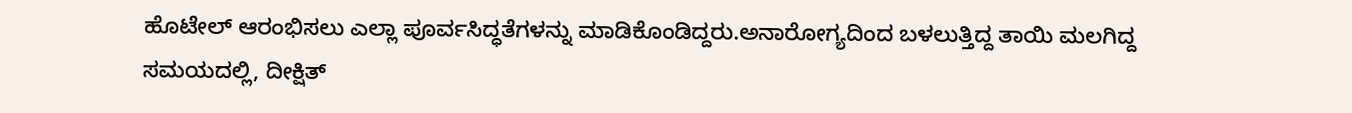ಹೊಟೇಲ್ ಆರಂಭಿಸಲು ಎಲ್ಲಾ ಪೂರ್ವಸಿದ್ಧತೆಗಳನ್ನು ಮಾಡಿಕೊಂಡಿದ್ದರು.ಅನಾರೋಗ್ಯದಿಂದ ಬಳಲುತ್ತಿದ್ದ ತಾಯಿ ಮಲಗಿದ್ದ ಸಮಯದಲ್ಲಿ, ದೀಕ್ಷಿತ್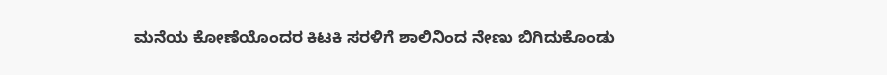ಮನೆಯ ಕೋಣೆಯೊಂದರ ಕಿಟಕಿ ಸರಳಿಗೆ ಶಾಲಿನಿಂದ ನೇಣು ಬಿಗಿದುಕೊಂಡು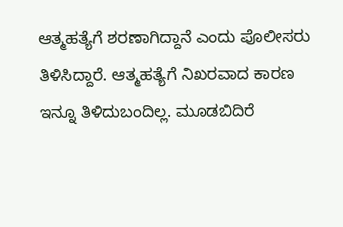ಆತ್ಮಹತ್ಯೆಗೆ ಶರಣಾಗಿದ್ದಾನೆ ಎಂದು ಪೊಲೀಸರು ತಿಳಿಸಿದ್ದಾರೆ. ಆತ್ಮಹತ್ಯೆಗೆ ನಿಖರವಾದ ಕಾರಣ ಇನ್ನೂ ತಿಳಿದುಬಂದಿಲ್ಲ. ಮೂಡಬಿದಿರೆ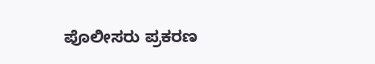ಪೊಲೀಸರು ಪ್ರಕರಣ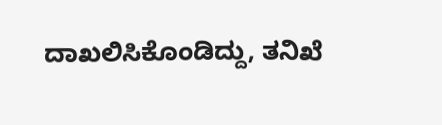ದಾಖಲಿಸಿಕೊಂಡಿದ್ದು, ತನಿಖೆ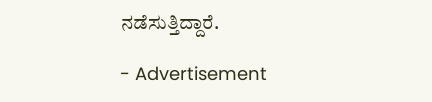ನಡೆಸುತ್ತಿದ್ದಾರೆ.

- Advertisement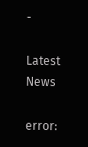-

Latest News

error: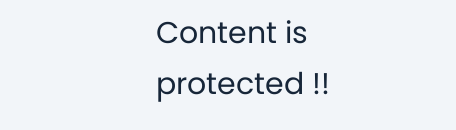Content is protected !!